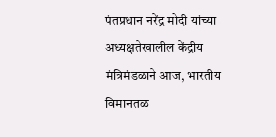पंतप्रधान नरेंद्र मोदी यांच्या अध्यक्षतेखालील केंद्रीय मंत्रिमंडळाने आज, भारतीय विमानतळ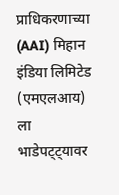प्राधिकरणाच्या (AAI) मिहान इंडिया लिमिटेड (एमएलआय) ला भाडेपट्ट्यावर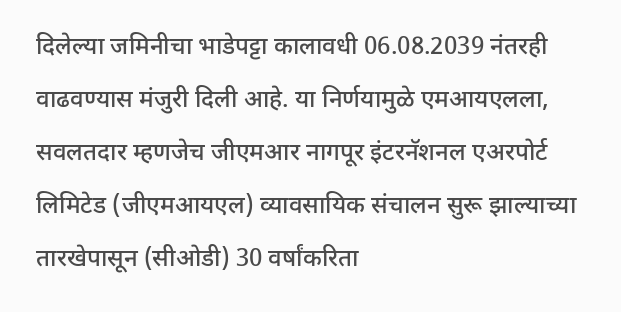दिलेल्या जमिनीचा भाडेपट्टा कालावधी 06.08.2039 नंतरही वाढवण्यास मंजुरी दिली आहे. या निर्णयामुळे एमआयएलला, सवलतदार म्हणजेच जीएमआर नागपूर इंटरनॅशनल एअरपोर्ट लिमिटेड (जीएमआयएल) व्यावसायिक संचालन सुरू झाल्याच्या तारखेपासून (सीओडी) 30 वर्षांकरिता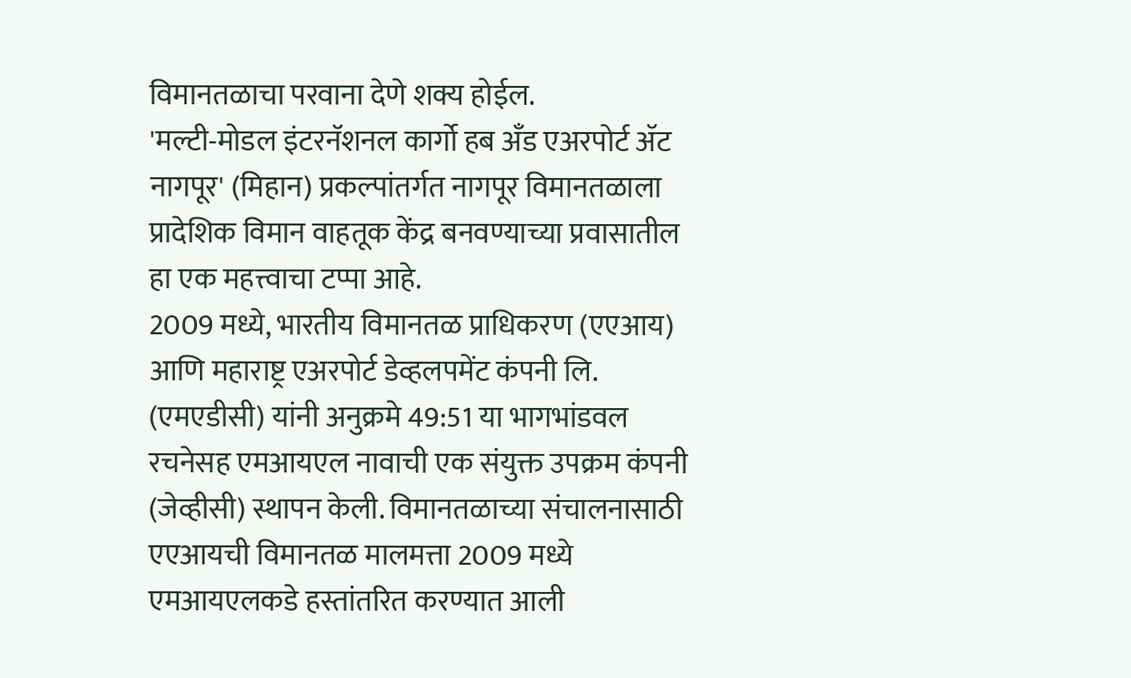विमानतळाचा परवाना देणे शक्य होईल.
'मल्टी-मोडल इंटरनॅशनल कार्गो हब अँड एअरपोर्ट ॲट नागपूर' (मिहान) प्रकल्पांतर्गत नागपूर विमानतळाला प्रादेशिक विमान वाहतूक केंद्र बनवण्याच्या प्रवासातील हा एक महत्त्वाचा टप्पा आहे.
2009 मध्ये, भारतीय विमानतळ प्राधिकरण (एएआय) आणि महाराष्ट्र एअरपोर्ट डेव्हलपमेंट कंपनी लि. (एमएडीसी) यांनी अनुक्रमे 49:51 या भागभांडवल रचनेसह एमआयएल नावाची एक संयुक्त उपक्रम कंपनी (जेव्हीसी) स्थापन केली. विमानतळाच्या संचालनासाठी एएआयची विमानतळ मालमत्ता 2009 मध्ये एमआयएलकडे हस्तांतरित करण्यात आली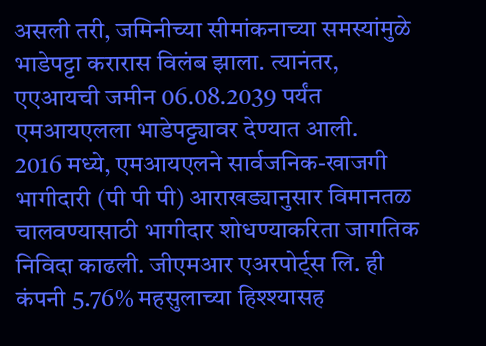असली तरी, जमिनीच्या सीमांकनाच्या समस्यांमुळे भाडेपट्टा करारास विलंब झाला. त्यानंतर, एएआयची जमीन 06.08.2039 पर्यंत एमआयएलला भाडेपट्ट्यावर देण्यात आली.
2016 मध्ये, एमआयएलने सार्वजनिक-खाजगी भागीदारी (पी पी पी) आराखड्यानुसार विमानतळ चालवण्यासाठी भागीदार शोधण्याकरिता जागतिक निविदा काढली. जीएमआर एअरपोर्ट्स लि. ही कंपनी 5.76% महसुलाच्या हिश्श्यासह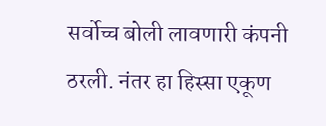सर्वोच्च बोली लावणारी कंपनी ठरली. नंतर हा हिस्सा एकूण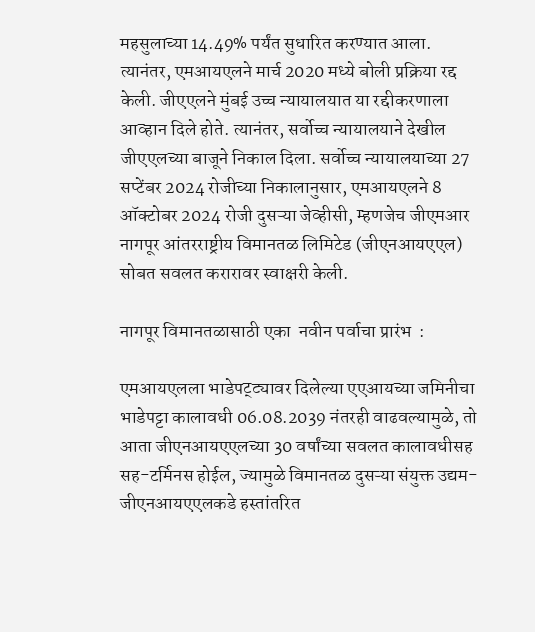महसुलाच्या 14.49% पर्यंत सुधारित करण्यात आला. त्यानंतर, एमआयएलने मार्च 2020 मध्ये बोली प्रक्रिया रद्द केली. जीएएलने मुंबई उच्च न्यायालयात या रद्दीकरणाला आव्हान दिले होते. त्यानंतर, सर्वोच्च न्यायालयाने देखील जीएएलच्या बाजूने निकाल दिला. सर्वोच्च न्यायालयाच्या 27 सप्टेंबर 2024 रोजीच्या निकालानुसार, एमआयएलने 8 ऑक्टोबर 2024 रोजी दुसऱ्या जेव्हीसी, म्हणजेच जीएमआर नागपूर आंतरराष्ट्रीय विमानतळ लिमिटेड (जीएनआयएएल) सोबत सवलत करारावर स्वाक्षरी केली.

नागपूर विमानतळासाठी एका  नवीन पर्वाचा प्रारंभ  :

एमआयएलला भाडेपट्ट्यावर दिलेल्या एएआयच्या जमिनीचा भाडेपट्टा कालावधी 06.08.2039 नंतरही वाढवल्यामुळे, तो आता जीएनआयएएलच्या 30 वर्षांच्या सवलत कालावधीसह सह-टर्मिनस होईल, ज्यामुळे विमानतळ दुसऱ्या संयुक्त उद्यम-जीएनआयएएलकडे हस्तांतरित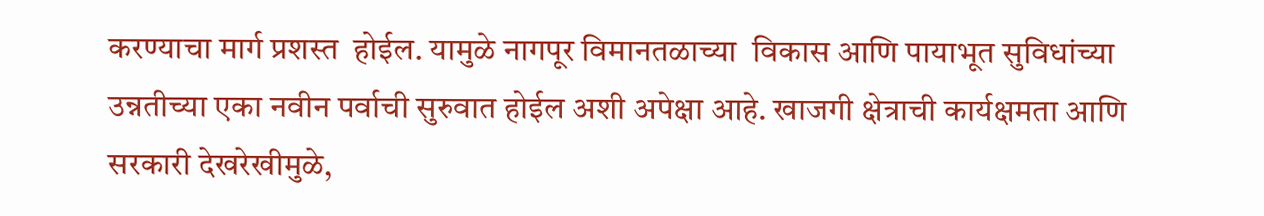करण्याचा मार्ग प्रशस्त  होईल. यामुळे नागपूर विमानतळाच्या  विकास आणि पायाभूत सुविधांच्या उन्नतीच्या एका नवीन पर्वाची सुरुवात होईल अशी अपेक्षा आहे. खाजगी क्षेत्राची कार्यक्षमता आणि सरकारी देखरेखीमुळे,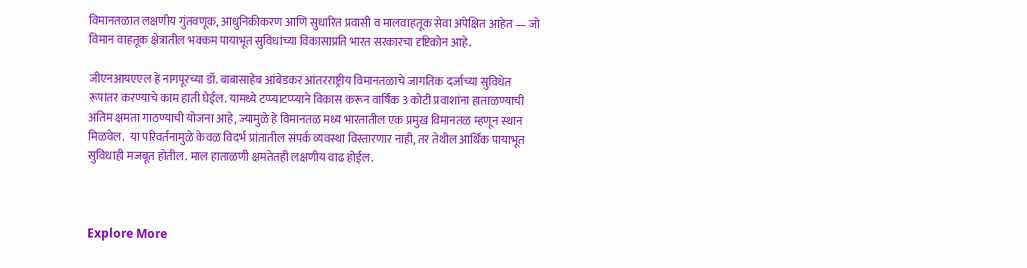विमानतळात लक्षणीय गुंतवणूक, आधुनिकीकरण आणि सुधारित प्रवासी व मालवाहतूक सेवा अपेक्षित आहेत — जो विमान वाहतूक क्षेत्रातील भक्कम पायाभूत सुविधांच्या विकासाप्रति भारत सरकारचा दृष्टिकोन आहे.

जीएनआयएएल हे नागपूरच्या डॉ. बाबासाहेब आंबेडकर आंतरराष्ट्रीय विमानतळाचे जागतिक दर्जाच्या सुविधेत रूपांतर करण्याचे काम हाती घेईल. यामध्ये टप्प्याटप्प्याने विकास करून वार्षिक 3 कोटी प्रवाशांना हाताळण्याची अंतिम क्षमता गाठण्याची योजना आहे, ज्यामुळे हे विमानतळ मध्य भारतातील एक प्रमुख विमानतळ म्हणून स्थान मिळवेल.  या परिवर्तनामुळे केवळ विदर्भ प्रांतातील संपर्क व्यवस्था विस्तारणार नाही, तर तेथील आर्थिक पायाभूत सुविधाही मजबूत होतील. माल हाताळणी क्षमतेतही लक्षणीय वाढ होईल.



Explore More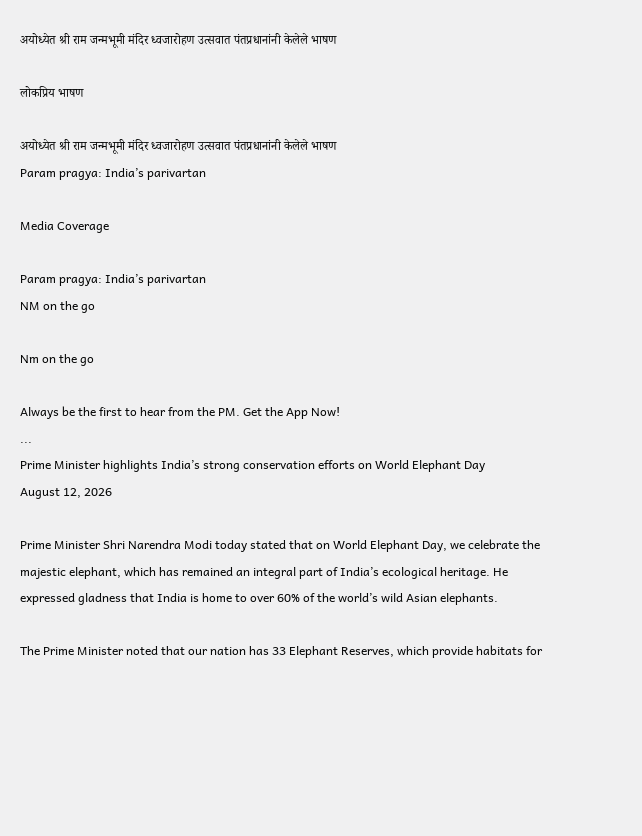अयोध्येत श्री राम जन्मभूमी मंदिर ध्वजारोहण उत्सवात पंतप्रधानांनी केलेले भाषण

लोकप्रिय भाषण

अयोध्येत श्री राम जन्मभूमी मंदिर ध्वजारोहण उत्सवात पंतप्रधानांनी केलेले भाषण
Param pragya: India’s parivartan

Media Coverage

Param pragya: India’s parivartan
NM on the go

Nm on the go

Always be the first to hear from the PM. Get the App Now!
...
Prime Minister highlights India’s strong conservation efforts on World Elephant Day
August 12, 2026

Prime Minister Shri Narendra Modi today stated that on World Elephant Day, we celebrate the majestic elephant, which has remained an integral part of India’s ecological heritage. He expressed gladness that India is home to over 60% of the world’s wild Asian elephants.

The Prime Minister noted that our nation has 33 Elephant Reserves, which provide habitats for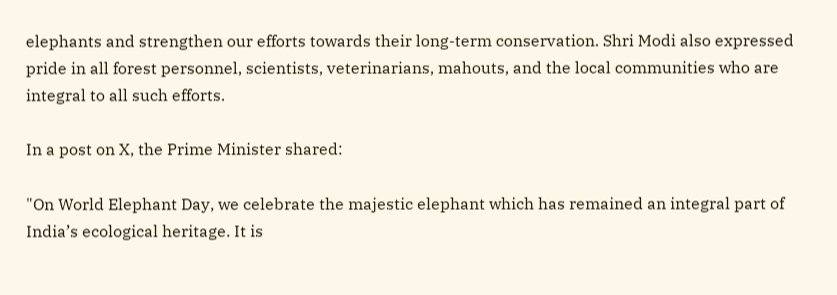elephants and strengthen our efforts towards their long-term conservation. Shri Modi also expressed pride in all forest personnel, scientists, veterinarians, mahouts, and the local communities who are integral to all such efforts.

In a post on X, the Prime Minister shared:

"On World Elephant Day, we celebrate the majestic elephant which has remained an integral part of India’s ecological heritage. It is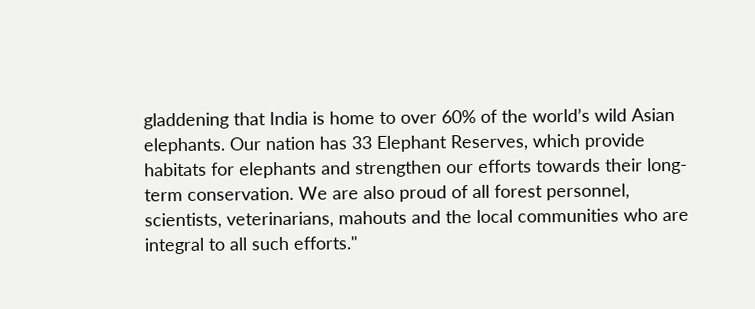gladdening that India is home to over 60% of the world’s wild Asian elephants. Our nation has 33 Elephant Reserves, which provide habitats for elephants and strengthen our efforts towards their long-term conservation. We are also proud of all forest personnel, scientists, veterinarians, mahouts and the local communities who are integral to all such efforts."